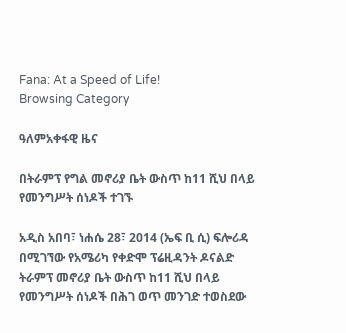Fana: At a Speed of Life!
Browsing Category

ዓለምአቀፋዊ ዜና

በትራምፕ የግል መኖሪያ ቤት ውስጥ ከ11 ሺህ በላይ የመንግሥት ሰነዶች ተገኙ

አዲስ አበባ፣ ነሐሴ 28፣ 2014 (ኤፍ ቢ ሲ) ፍሎሪዳ በሚገኘው የአሜሪካ የቀድሞ ፕሬዚዳንት ዶናልድ ትራምፕ መኖሪያ ቤት ውስጥ ከ11 ሺህ በላይ የመንግሥት ሰነዶች በሕገ ወጥ መንገድ ተወስደው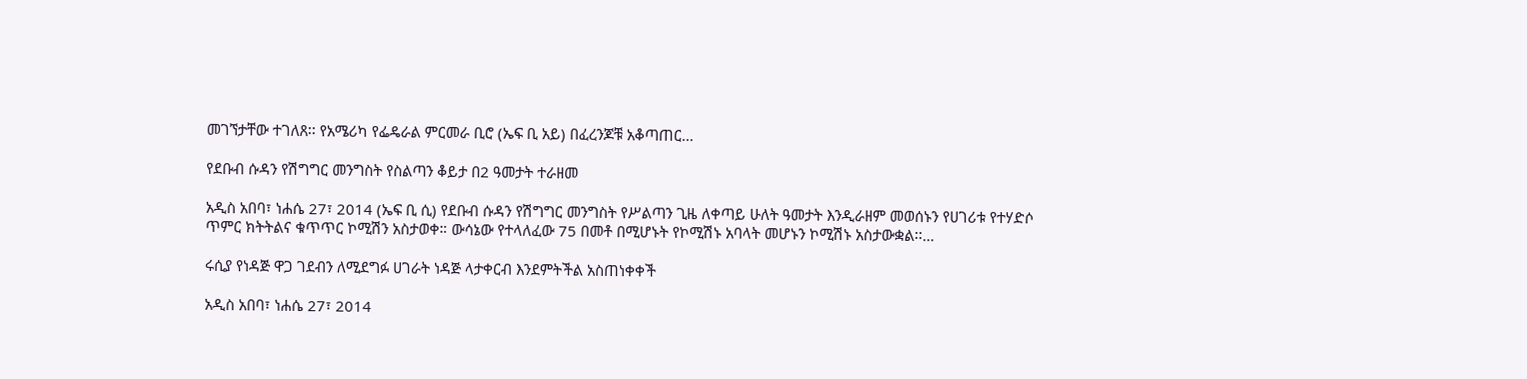መገኘታቸው ተገለጸ፡፡ የአሜሪካ የፌዴራል ምርመራ ቢሮ (ኤፍ ቢ አይ) በፈረንጆቹ አቆጣጠር…

የደቡብ ሱዳን የሽግግር መንግስት የስልጣን ቆይታ በ2 ዓመታት ተራዘመ

አዲስ አበባ፣ ነሐሴ 27፣ 2014 (ኤፍ ቢ ሲ) የደቡብ ሱዳን የሽግግር መንግስት የሥልጣን ጊዜ ለቀጣይ ሁለት ዓመታት እንዲራዘም መወሰኑን የሀገሪቱ የተሃድሶ ጥምር ክትትልና ቁጥጥር ኮሚሽን አስታወቀ። ውሳኔው የተላለፈው 75 በመቶ በሚሆኑት የኮሚሽኑ አባላት መሆኑን ኮሚሽኑ አስታውቋል፡፡…

ሩሲያ የነዳጅ ዋጋ ገደብን ለሚደግፉ ሀገራት ነዳጅ ላታቀርብ እንደምትችል አስጠነቀቀች

አዲስ አበባ፣ ነሐሴ 27፣ 2014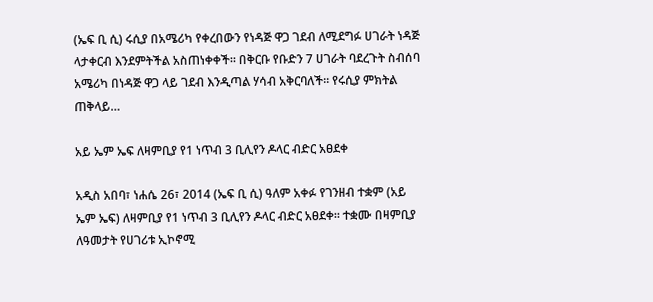(ኤፍ ቢ ሲ) ሩሲያ በአሜሪካ የቀረበውን የነዳጅ ዋጋ ገደብ ለሚደግፉ ሀገራት ነዳጅ ላታቀርብ እንደምትችል አስጠነቀቀች። በቅርቡ የቡድን 7 ሀገራት ባደረጉት ስብሰባ አሜሪካ በነዳጅ ዋጋ ላይ ገደብ እንዲጣል ሃሳብ አቅርባለች። የሩሲያ ምክትል ጠቅላይ…

አይ ኤም ኤፍ ለዛምቢያ የ1 ነጥብ 3 ቢሊየን ዶላር ብድር አፀደቀ

አዲስ አበባ፣ ነሐሴ 26፣ 2014 (ኤፍ ቢ ሲ) ዓለም አቀፉ የገንዘብ ተቋም (አይ ኤም ኤፍ) ለዛምቢያ የ1 ነጥብ 3 ቢሊየን ዶላር ብድር አፀደቀ። ተቋሙ በዛምቢያ ለዓመታት የሀገሪቱ ኢኮኖሚ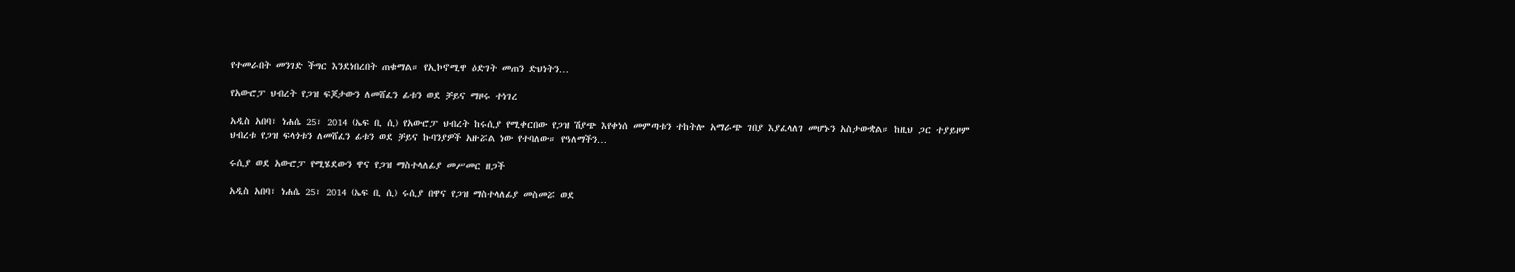የተመራበት መንገድ ችግር እንደነበረበት ጠቁማል። የኢኮኖሚዋ ዕድገት መጠን ድህነትን…

የአውሮፓ ህብረት የጋዝ ፍጆታውን ለመሸፈን ፊቱን ወደ ቻይና ማዞሩ ተነገረ

አዲስ አበባ፣ ነሐሴ 25፣ 2014 (ኤፍ ቢ ሲ) የአውሮፓ ህብረት ከሩሲያ የሚቀርበው የጋዝ ሽያጭ እየቀነሰ መምጣቱን ተከትሎ አማራጭ ገበያ እያፈላለገ መሆኑን አስታውቋል። ከዚህ ጋር ተያይዞም ህብረቱ የጋዝ ፍላጎቱን ለመሸፈን ፊቱን ወደ ቻይና ኩባንያዎች አዙሯል ነው የተባለው። የዓለማችን…

ሩሲያ ወደ አውሮፓ የሚሄደውን ዋና የጋዝ ማስተላለፊያ መሥመር ዘጋች

አዲስ አበባ፣ ነሐሴ 25፣ 2014 (ኤፍ ቢ ሲ) ሩሲያ በዋና የጋዝ ማስተላለፊያ መስመሯ ወደ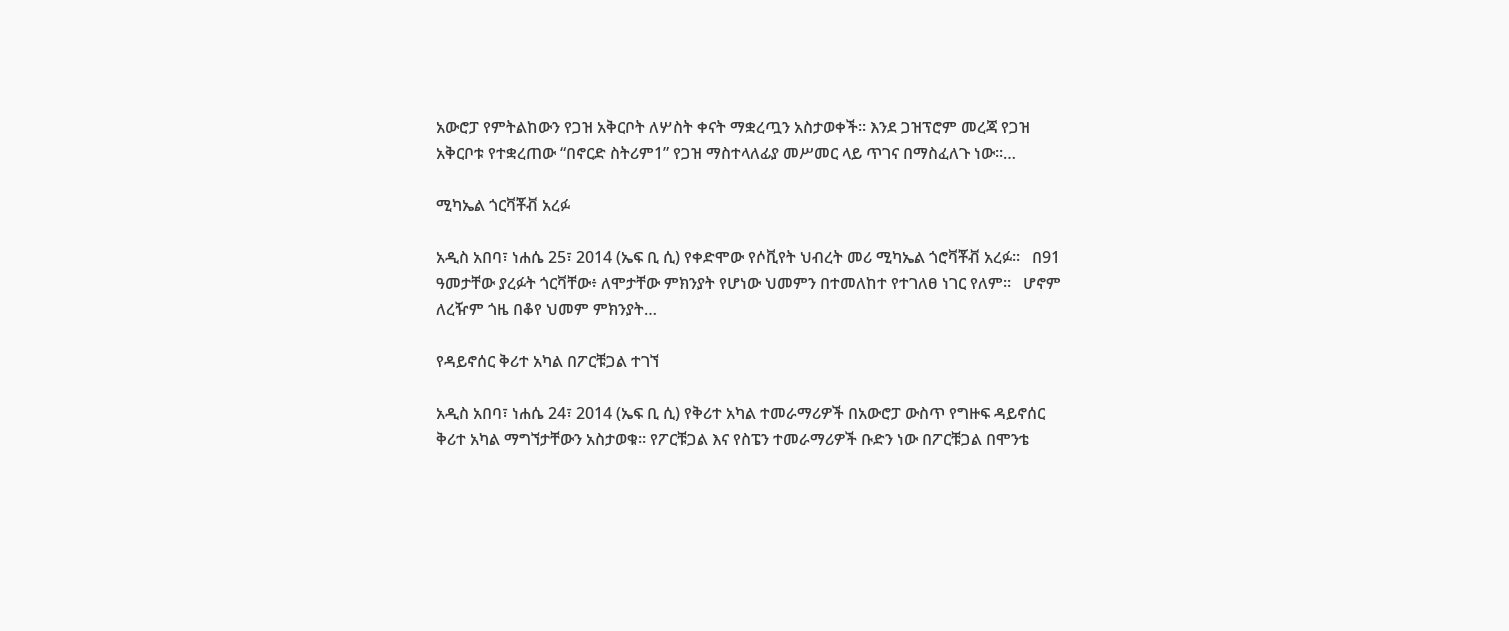አውሮፓ የምትልከውን የጋዝ አቅርቦት ለሦስት ቀናት ማቋረጧን አስታወቀች፡፡ እንደ ጋዝፕሮም መረጃ የጋዝ አቅርቦቱ የተቋረጠው “በኖርድ ስትሪም1” የጋዝ ማስተላለፊያ መሥመር ላይ ጥገና በማስፈለጉ ነው፡፡…

ሚካኤል ጎርቫቾቭ አረፉ

አዲስ አበባ፣ ነሐሴ 25፣ 2014 (ኤፍ ቢ ሲ) የቀድሞው የሶቪየት ህብረት መሪ ሚካኤል ጎሮቫቾቭ አረፉ።   በ91 ዓመታቸው ያረፉት ጎርቫቸው፥ ለሞታቸው ምክንያት የሆነው ህመምን በተመለከተ የተገለፀ ነገር የለም።   ሆኖም ለረዥም ጎዜ በቆየ ህመም ምክንያት…

የዳይኖሰር ቅሪተ አካል በፖርቹጋል ተገኘ

አዲስ አበባ፣ ነሐሴ 24፣ 2014 (ኤፍ ቢ ሲ) የቅሪተ አካል ተመራማሪዎች በአውሮፓ ውስጥ የግዙፍ ዳይኖሰር ቅሪተ አካል ማግኘታቸውን አስታወቁ። የፖርቹጋል እና የስፔን ተመራማሪዎች ቡድን ነው በፖርቹጋል በሞንቴ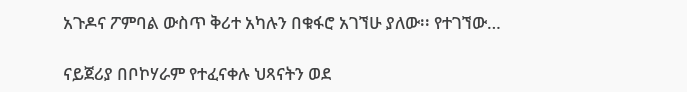አጉዶና ፖምባል ውስጥ ቅሪተ አካሉን በቁፋሮ አገኘሁ ያለው፡፡ የተገኘው…

ናይጀሪያ በቦኮሃራም የተፈናቀሉ ህጻናትን ወደ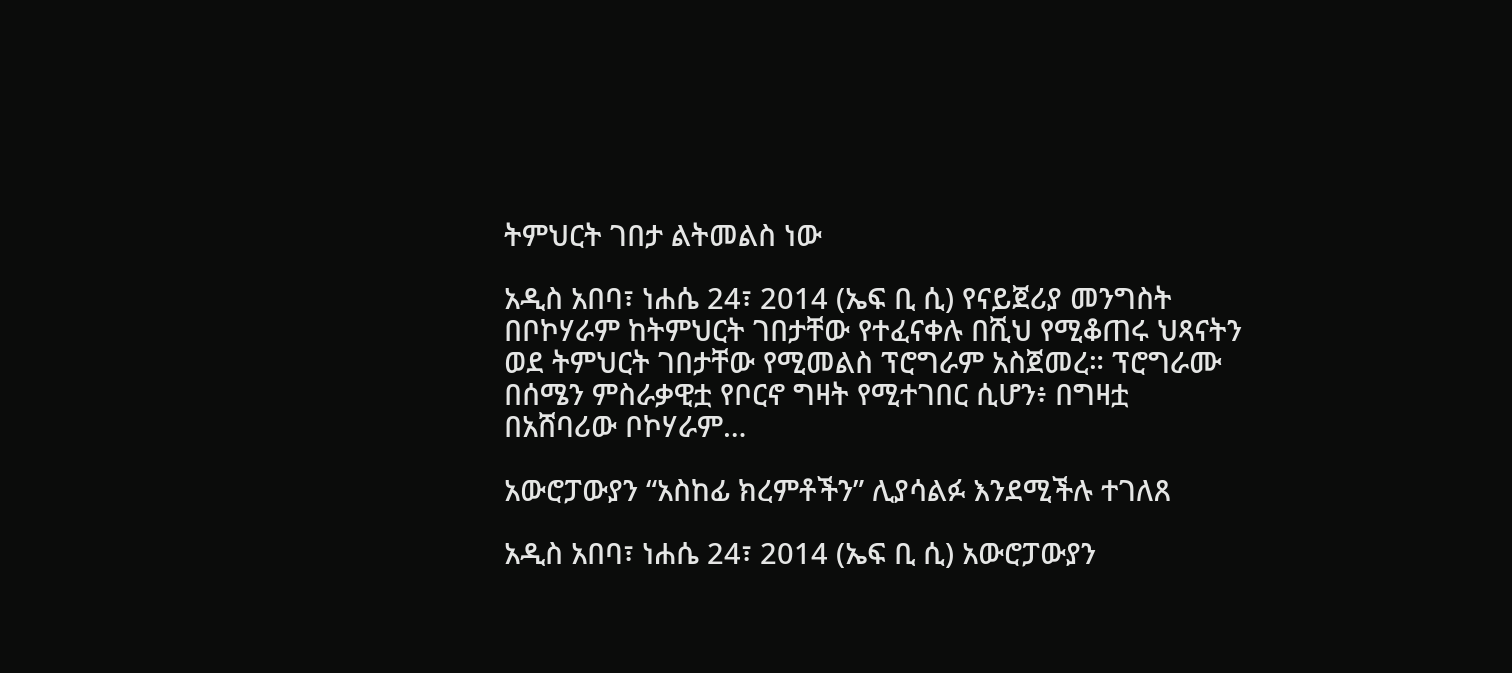ትምህርት ገበታ ልትመልስ ነው

አዲስ አበባ፣ ነሐሴ 24፣ 2014 (ኤፍ ቢ ሲ) የናይጀሪያ መንግስት በቦኮሃራም ከትምህርት ገበታቸው የተፈናቀሉ በሺህ የሚቆጠሩ ህጻናትን ወደ ትምህርት ገበታቸው የሚመልስ ፕሮግራም አስጀመረ። ፕሮግራሙ በሰሜን ምስራቃዊቷ የቦርኖ ግዛት የሚተገበር ሲሆን፥ በግዛቷ በአሸባሪው ቦኮሃራም…

አውሮፓውያን “አስከፊ ክረምቶችን” ሊያሳልፉ እንደሚችሉ ተገለጸ

አዲስ አበባ፣ ነሐሴ 24፣ 2014 (ኤፍ ቢ ሲ) አውሮፓውያን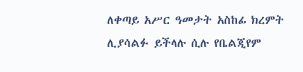ለቀጣይ አሥር ዓመታት አስከፊ ክረምት ሊያሳልፉ ይችላሉ ሲሉ የቤልጂየም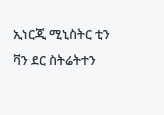ኢነርጂ ሚኒስትር ቲን ቫን ደር ስትሬትተን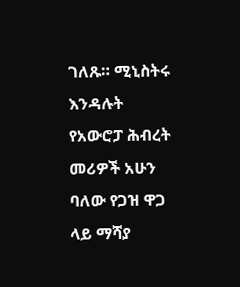ገለጹ። ሚኒስትሩ እንዳሉት የአውሮፓ ሕብረት መሪዎች አሁን ባለው የጋዝ ዋጋ ላይ ማሻያ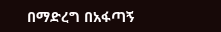በማድረግ በአፋጣኝ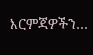እርምጃዎችን…